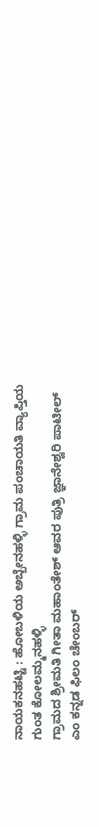ನಾಯಕನಹಟ್ಟಿ : ಹೋಬಳಿಯ ಅಬ್ಬೇನಹಳ್ಳಿ ಗ್ರಾಮ ಪಂಚಾಯತಿ ವ್ಯಾಪ್ತಿಯ
ಗುಂತ ಕೋಲಮ್ಮನಹಳ್ಳಿ
ಗ್ರಾಮದ ಶ್ರೀಮತಿ ಗೀತಾ ಮಹಾಂತೇಶ್ ಆವರ ಪುತ್ರಿ ಜ್ಞಾನೇಶ್ವರಿ ಪಾಟೀಲ್
ಎಂ ಕನ್ನಡ ಫಿಲಂ ಚೇಂಬರ್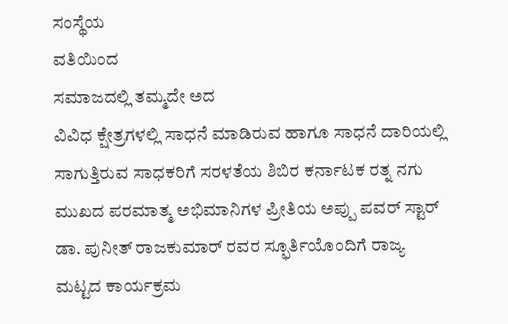ಸಂಸ್ಥೆಯ
ವತಿಯಿಂದ
ಸಮಾಜದಲ್ಲಿ ತಮ್ಮದೇ ಅದ
ವಿವಿಧ ಕ್ಷೇತ್ರಗಳಲ್ಲಿ ಸಾಧನೆ ಮಾಡಿರುವ ಹಾಗೂ ಸಾಧನೆ ದಾರಿಯಲ್ಲಿ ಸಾಗುತ್ತಿರುವ ಸಾಧಕರಿಗೆ ಸರಳತೆಯ ಶಿಬಿರ ಕರ್ನಾಟಕ ರತ್ನ ನಗು ಮುಖದ ಪರಮಾತ್ಮ ಅಭಿಮಾನಿಗಳ ಪ್ರೀತಿಯ ಅಪ್ಪು ಪವರ್ ಸ್ಟಾರ್ ಡಾ. ಪುನೀತ್ ರಾಜಕುಮಾರ್ ರವರ ಸ್ಫೂರ್ತಿಯೊಂದಿಗೆ ರಾಜ್ಯ ಮಟ್ಟದ ಕಾರ್ಯಕ್ರಮ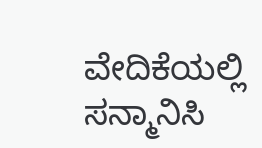ವೇದಿಕೆಯಲ್ಲಿ ಸನ್ಮಾನಿಸಿ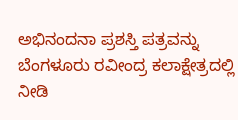ಅಭಿನಂದನಾ ಪ್ರಶಸ್ತಿ ಪತ್ರವನ್ನು ಬೆಂಗಳೂರು ರವೀಂದ್ರ ಕಲಾಕ್ಷೇತ್ರದಲ್ಲಿ ನೀಡಿ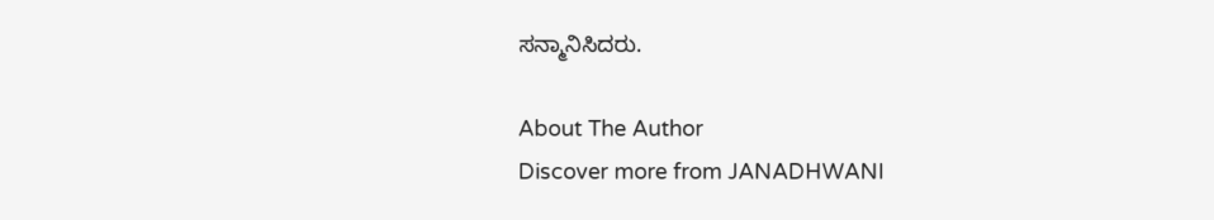ಸನ್ಮಾನಿಸಿದರು.

About The Author
Discover more from JANADHWANI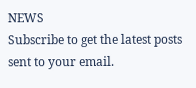NEWS
Subscribe to get the latest posts sent to your email.